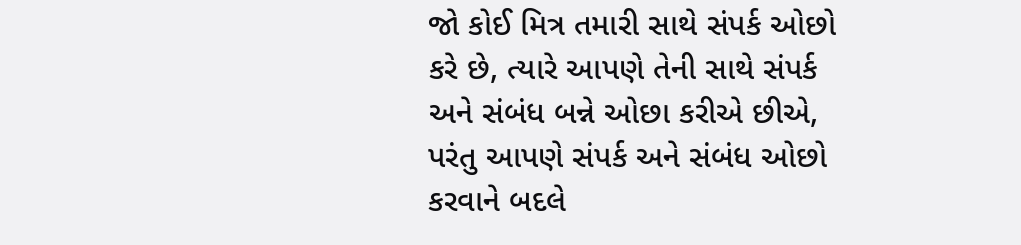જો કોઈ મિત્ર તમારી સાથે સંપર્ક ઓછો કરે છે, ત્યારે આપણે તેની સાથે સંપર્ક અને સંબંધ બન્ને ઓછા કરીએ છીએ, પરંતુ આપણે સંપર્ક અને સંબંધ ઓછો કરવાને બદલે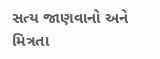સત્ય જાણવાનો અને મિત્રતા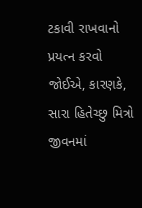ટકાવી રાખવાનો પ્રયત્ન કરવો જોઈએ, કારણકે, સારા હિતેચ્છુ મિત્રો જીવનમાં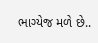ભાગ્યેજ મળે છે..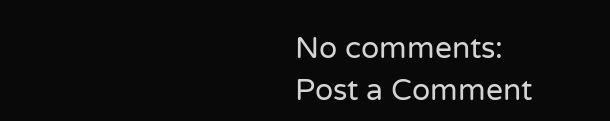No comments:
Post a Comment